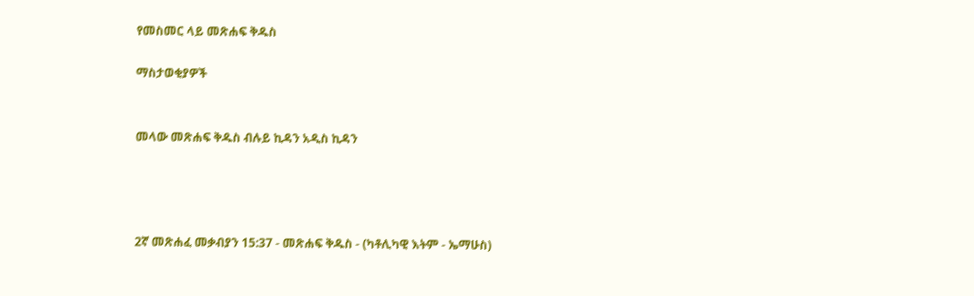የመስመር ላይ መጽሐፍ ቅዱስ

ማስታወቂያዎች


መላው መጽሐፍ ቅዱስ ብሉይ ኪዳን አዲስ ኪዳን




2ኛ መጽሐፈ መቃብያን 15:37 - መጽሐፍ ቅዱስ - (ካቶሊካዊ እትም - ኤማሁስ)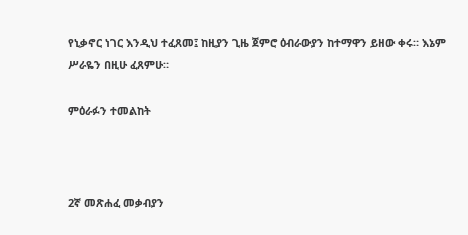የኒቃኖር ነገር እንዲህ ተፈጸመ፤ ከዚያን ጊዜ ጀምሮ ዕብራውያን ከተማዋን ይዘው ቀሩ። እኔም ሥራዬን በዚሁ ፈጸምሁ።

ምዕራፉን ተመልከት



2ኛ መጽሐፈ መቃብያን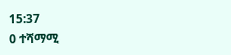15:37
0 ተሻማሚ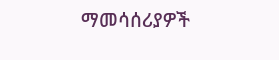ማመሳሰሪያዎች